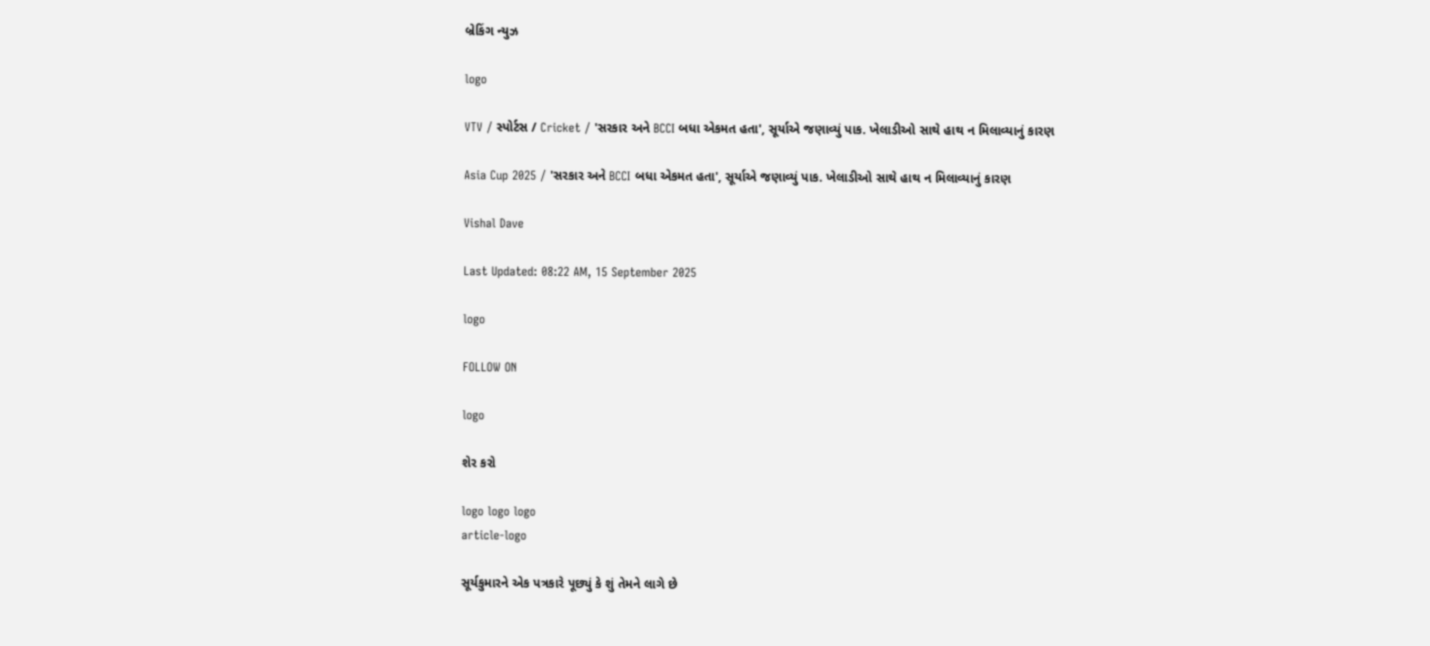બ્રેકિંગ ન્યુઝ

logo

VTV / સ્પોર્ટસ / Cricket / 'સરકાર અને BCCI બધા એકમત હતા', સૂર્યાએ જણાવ્યું પાક. ખેલાડીઓ સાથે હાથ ન મિલાવ્યાનું કારણ

Asia Cup 2025 / 'સરકાર અને BCCI બધા એકમત હતા', સૂર્યાએ જણાવ્યું પાક. ખેલાડીઓ સાથે હાથ ન મિલાવ્યાનું કારણ

Vishal Dave

Last Updated: 08:22 AM, 15 September 2025

logo

FOLLOW ON

logo

શેર કરો

logo logo logo
article-logo

સૂર્યકુમારને એક પત્રકારે પૂછ્યું કે શું તેમને લાગે છે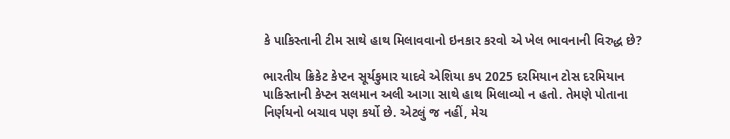કે પાકિસ્તાની ટીમ સાથે હાથ મિલાવવાનો ઇનકાર કરવો એ ખેલ ભાવનાની વિરુદ્ધ છે?

ભારતીય ક્રિકેટ કેપ્ટન સૂર્યકુમાર યાદવે એશિયા કપ 2025 દરમિયાન ટોસ દરમિયાન પાકિસ્તાની કેપ્ટન સલમાન અલી આગા સાથે હાથ મિલાવ્યો ન હતો. તેમણે પોતાના નિર્ણયનો બચાવ પણ કર્યો છે. એટલું જ નહીં, મેચ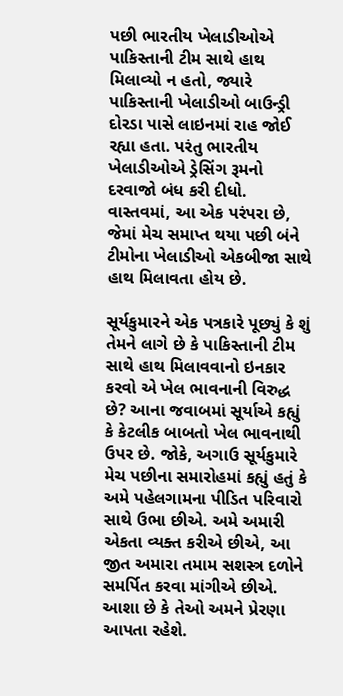પછી ભારતીય ખેલાડીઓએ પાકિસ્તાની ટીમ સાથે હાથ મિલાવ્યો ન હતો, જ્યારે પાકિસ્તાની ખેલાડીઓ બાઉન્ડ્રી દોરડા પાસે લાઇનમાં રાહ જોઈ રહ્યા હતા. પરંતુ ભારતીય ખેલાડીઓએ ડ્રેસિંગ રૂમનો દરવાજો બંધ કરી દીધો. વાસ્તવમાં, આ એક પરંપરા છે, જેમાં મેચ સમાપ્ત થયા પછી બંને ટીમોના ખેલાડીઓ એકબીજા સાથે હાથ મિલાવતા હોય છે.

સૂર્યકુમારને એક પત્રકારે પૂછ્યું કે શું તેમને લાગે છે કે પાકિસ્તાની ટીમ સાથે હાથ મિલાવવાનો ઇનકાર કરવો એ ખેલ ભાવનાની વિરુદ્ધ છે? આના જવાબમાં સૂર્યાએ કહ્યું કે કેટલીક બાબતો ખેલ ભાવનાથી ઉપર છે. જોકે, અગાઉ સૂર્યકુમારે મેચ પછીના સમારોહમાં કહ્યું હતું કે અમે પહેલગામના પીડિત પરિવારો સાથે ઉભા છીએ. અમે અમારી એકતા વ્યક્ત કરીએ છીએ, આ જીત અમારા તમામ સશસ્ત્ર દળોને સમર્પિત કરવા માંગીએ છીએ. આશા છે કે તેઓ અમને પ્રેરણા આપતા રહેશે.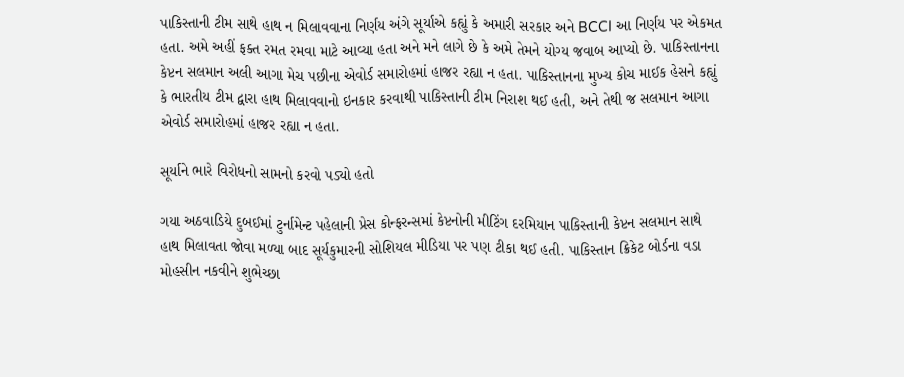પાકિસ્તાની ટીમ સાથે હાથ ન મિલાવવાના નિર્ણય અંગે સૂર્યાએ કહ્યું કે અમારી સરકાર અને BCCI આ નિર્ણય પર એકમત હતા. અમે અહીં ફક્ત રમત રમવા માટે આવ્યા હતા અને મને લાગે છે કે અમે તેમને યોગ્ય જવાબ આપ્યો છે. પાકિસ્તાનના કેપ્ટન સલમાન અલી આગા મેચ પછીના એવોર્ડ સમારોહમાં હાજર રહ્યા ન હતા. પાકિસ્તાનના મુખ્ય કોચ માઈક હેસને કહ્યું કે ભારતીય ટીમ દ્વારા હાથ મિલાવવાનો ઇનકાર કરવાથી પાકિસ્તાની ટીમ નિરાશ થઈ હતી, અને તેથી જ સલમાન આગા એવોર્ડ સમારોહમાં હાજર રહ્યા ન હતા.

સૂર્યાને ભારે વિરોધનો સામનો કરવો પડ્યો હતો

ગયા અઠવાડિયે દુબઈમાં ટુર્નામેન્ટ પહેલાની પ્રેસ કોન્ફરન્સમાં કેપ્ટનોની મીટિંગ દરમિયાન પાકિસ્તાની કેપ્ટન સલમાન સાથે હાથ મિલાવતા જોવા મળ્યા બાદ સૂર્યકુમારની સોશિયલ મીડિયા પર પણ ટીકા થઈ હતી. પાકિસ્તાન ક્રિકેટ બોર્ડના વડા મોહસીન નકવીને શુભેચ્છા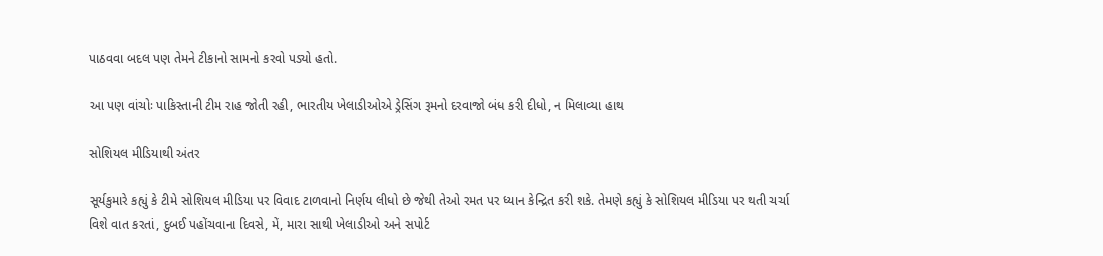પાઠવવા બદલ પણ તેમને ટીકાનો સામનો કરવો પડ્યો હતો.

આ પણ વાંચોઃ પાકિસ્તાની ટીમ રાહ જોતી રહી, ભારતીય ખેલાડીઓએ ડ્રેસિંગ રૂમનો દરવાજો બંધ કરી દીધો, ન મિલાવ્યા હાથ

સોશિયલ મીડિયાથી અંતર

સૂર્યકુમારે કહ્યું કે ટીમે સોશિયલ મીડિયા પર વિવાદ ટાળવાનો નિર્ણય લીધો છે જેથી તેઓ રમત પર ધ્યાન કેન્દ્રિત કરી શકે. તેમણે કહ્યું કે સોશિયલ મીડિયા પર થતી ચર્ચા વિશે વાત કરતાં, દુબઈ પહોંચવાના દિવસે, મેં, મારા સાથી ખેલાડીઓ અને સપોર્ટ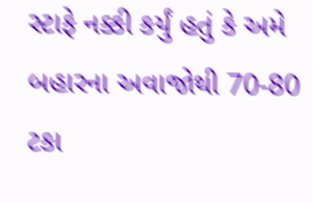સ્ટાફે નક્કી કર્યું હતું કે અમે બહારના અવાજોથી 70-80 ટકા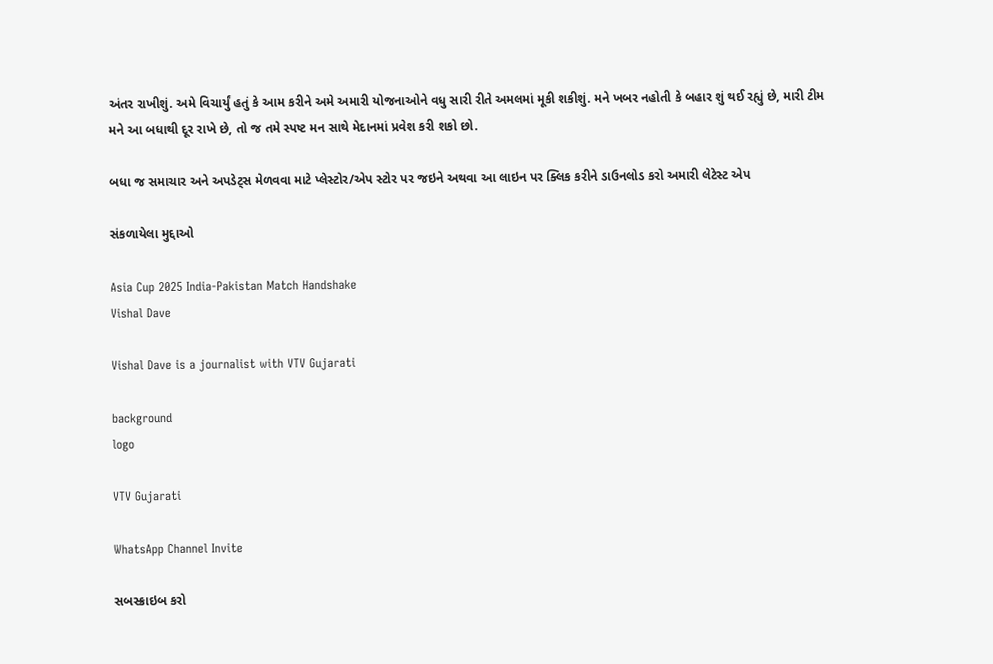અંતર રાખીશું. અમે વિચાર્યું હતું કે આમ કરીને અમે અમારી યોજનાઓને વધુ સારી રીતે અમલમાં મૂકી શકીશું. મને ખબર નહોતી કે બહાર શું થઈ રહ્યું છે, મારી ટીમ મને આ બધાથી દૂર રાખે છે, તો જ તમે સ્પષ્ટ મન સાથે મેદાનમાં પ્રવેશ કરી શકો છો.

બધા જ સમાચાર અને અપડેટ્સ મેળવવા માટે પ્લેસ્ટોર/એપ સ્ટોર પર જઇને અથવા આ લાઇન પર ક્લિક કરીને ડાઉનલોડ કરો અમારી લેટેસ્ટ એપ

સંકળાયેલા મુદ્દાઓ

Asia Cup 2025 India-Pakistan Match Handshake
Vishal Dave

Vishal Dave is a journalist with VTV Gujarati

background
logo

VTV Gujarati

WhatsApp Channel Invite

સબસ્ક્રાઇબ કરો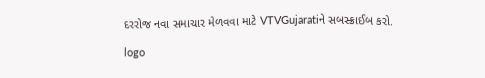દરરોજ નવા સમાચાર મેળવવા માટે VTVGujaratiને સબસ્ક્રાઈબ કરો.

logo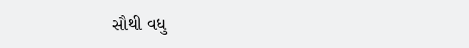સૌથી વધુ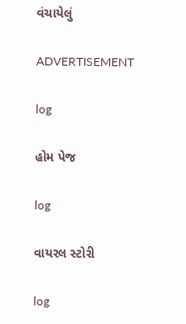વંચાયેલું

ADVERTISEMENT

log

હોમ પેજ

log

વાયરલ સ્ટોરી

log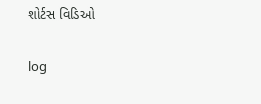શોર્ટસ વિડિઓ

log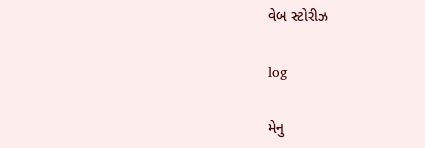વેબ સ્ટોરીઝ

log

મેનુ